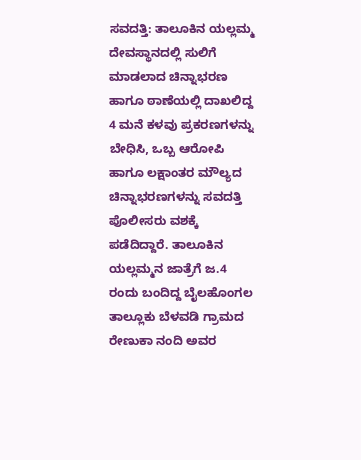ಸವದತ್ತಿ: ತಾಲೂಕಿನ ಯಲ್ಲಮ್ಮ ದೇವಸ್ಥಾನದಲ್ಲಿ ಸುಲಿಗೆ ಮಾಡಲಾದ ಚಿನ್ನಾಭರಣ ಹಾಗೂ ಠಾಣೆಯಲ್ಲಿ ದಾಖಲಿದ್ದ 4 ಮನೆ ಕಳವು ಪ್ರಕರಣಗಳನ್ನು ಬೇಧಿಸಿ, ಒಬ್ಬ ಆರೋಪಿ ಹಾಗೂ ಲಕ್ಷಾಂತರ ಮೌಲ್ಯದ ಚಿನ್ನಾಭರಣಗಳನ್ನು ಸವದತ್ತಿ ಪೊಲೀಸರು ವಶಕ್ಕೆ ಪಡೆದಿದ್ದಾರೆ. ತಾಲೂಕಿನ ಯಲ್ಲಮ್ಮನ ಜಾತ್ರೆಗೆ ಜ.4 ರಂದು ಬಂದಿದ್ದ ಬೈಲಹೊಂಗಲ ತಾಲ್ಲೂಕು ಬೆಳವಡಿ ಗ್ರಾಮದ ರೇಣುಕಾ ನಂದಿ ಅವರ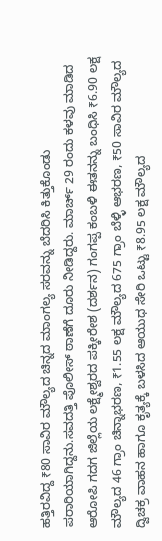ಹತ್ತಿರವಿದ್ದ ₹80 ಸಾವಿರ ಮೌಲ್ಯದ ಚಿನ್ನದ ಮಾಂಗಲ್ಯ ಸರವನ್ನು ಬೆದರಿಸಿ ಕಿತ್ತುಕೊಂಡು ಪರಾರಿಯಾಗಿದ್ದನು.ಸವದತ್ತಿ ಪೊಲೀಸ್ ಠಾಣೆಗೆ ದೂರು ನೀಡಿದ್ದರು. ಮಾರ್ಚ್ 29 ರಂದು ಕಳವು ಮಾಡಿದ ಆರೋಪಿ ಗದಗ ಜಿಲ್ಲೆಯ ಲಕ್ಷ್ಮೇಶ್ವರದ ಪಕ್ಕೀರೇಶ (ದರ್ಶನ) ಗಂಗಪ್ಪ ಕಂಬಳಿ ಈತನನ್ನು ಬಂಧಿಸಿ ₹6.90 ಲಕ್ಷ ಮೌಲ್ಯದ 46 ಗ್ರಾಂ ಚಿನ್ನಾಭರಣ, ₹1.55 ಲಕ್ಷ ಮೌಲ್ಯದ 675 ಗ್ರಾಂ ಬೆಳ್ಳಿ ಆಭರಣ, ₹50 ಸಾವಿರ ಮೌಲ್ಯದ ದ್ವಿಚಕ್ರ ವಾಹನ ಹಾಗೂ ಕೃತ್ಯಕ್ಕೆ ಬಳಸಿದ ಆಯುಧ ಸೇರಿ ಒಟ್ಟು ₹8.95 ಲಕ್ಷ ಮೌಲ್ಯದ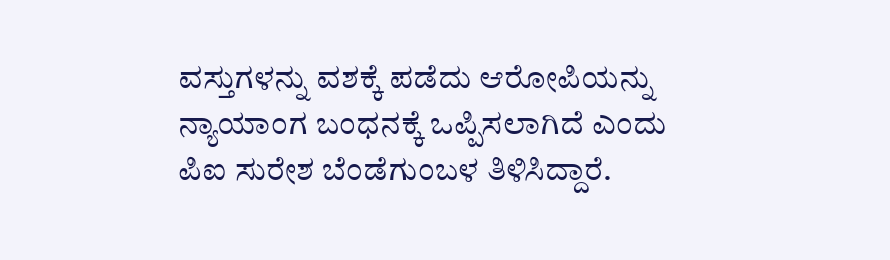ವಸ್ತುಗಳನ್ನು ವಶಕ್ಕೆ ಪಡೆದು ಆರೋಪಿಯನ್ನು ನ್ಯಾಯಾಂಗ ಬಂಧನಕ್ಕೆ ಒಪ್ಪಿಸಲಾಗಿದೆ ಎಂದು ಪಿಐ ಸುರೇಶ ಬೆಂಡೆಗುಂಬಳ ತಿಳಿಸಿದ್ದಾರೆ.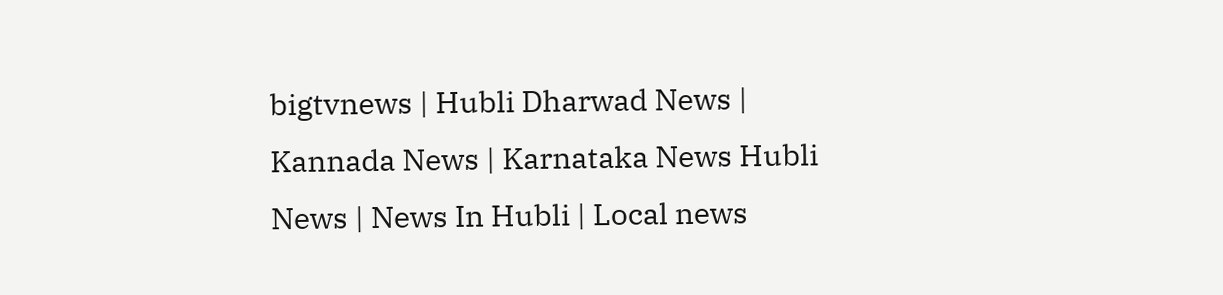bigtvnews | Hubli Dharwad News | Kannada News | Karnataka News Hubli News | News In Hubli | Local news